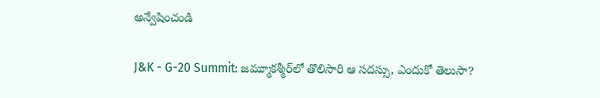అన్వేషించండి

J&K - G-20 Summit: జమ్మూకశ్మీర్‌లో తొలిసారి ఆ సదస్సు, ఎందుకో తెలుసా?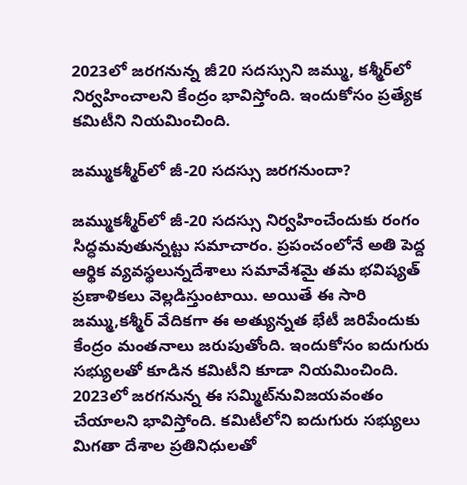2023లో జరగనున్న జీ20 సదస్సుని జమ్ము, కశ్మీర్‌లో నిర్వహించాలని కేంద్రం భావిస్తోంది. ఇందుకోసం ప్రత్యేక కమిటీని నియమించింది.

జమ్ముకశ్మీర్‌లో జీ-20 సదస్సు జరగనుందా?

జమ్ముకశ్మీర్‌లో జీ-20 సదస్సు నిర్వహించేందుకు రంగం సిద్ధమవుతున్నట్టు సమాచారం. ప్రపంచంలోనే అతి పెద్ద ఆర్థిక వ్యవస్థలున్నదేశాలు సమావేశమై తమ భవిష్యత్ ప్రణాళికలు వెల్లడిస్తుంటాయి. అయితే ఈ సారి జమ్ము,కశ్మీర్ వేదికగా ఈ అత్యున్నత భేటీ జరిపేందుకు కేంద్రం మంతనాలు జరుపుతోంది. ఇందుకోసం ఐదుగురు సభ్యులతో కూడిన కమిటీని కూడా నియమించింది. 2023లో జరగనున్న ఈ సమ్మిట్‌నువిజయవంతం చేయాలని భావిస్తోంది. కమిటీలోని ఐదుగురు సభ్యులు మిగతా దేశాల ప్రతినిధులతో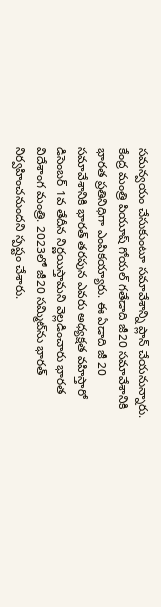సమన్వయం చేసుకుంటూ సమావేశాన్ని ప్లాన్ చేయనున్నారు. కేంద్ర మంత్రి పియూష్ గోయల్ గతేడాది జీ20 సమావేశానికి భారత ప్రతినిధిగా ఎంపికయ్యారు. ఈ ఏడాది జీ 20 సమావేశానికి భారత్ తరపున ఎవరు అధ్యక్షత వహిస్తారో  డిసెంబర్ 1వ తేదీన నిర్ణయిస్తామని వెల్లడించారు భారత విదేశాంగ మంత్రి. 2023లో జీ20 సమ్మిట్‌ను భారత్‌ నిర్వహించనుందని స్పష్టం చేశారు.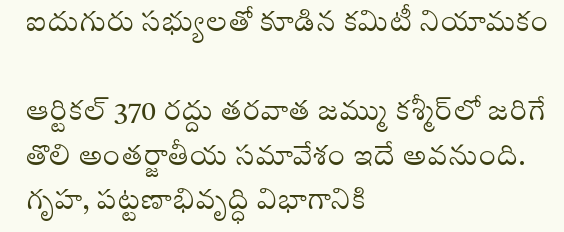ఐదుగురు సభ్యులతో కూడిన కమిటీ నియామకం

ఆర్టికల్ 370 రద్దు తరవాత జమ్ము కశ్మీర్‌లో జరిగే తొలి అంతర్జాతీయ సమావేశం ఇదే అవనుంది. గృహ, పట్టణాభివృద్ధి విభాగానికి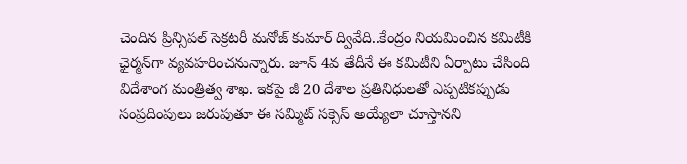చెందిన ప్రిన్సిపల్ సెక్రటరీ మనోజ్ కుమార్ ద్వివేది..కేంద్రం నియమించిన కమిటీకి ఛైర్మన్‌గా వ్యవహరించనున్నారు. జూన్ 4వ తేదీనే ఈ కమిటీని ఏర్పాటు చేసింది విదేశాంగ మంత్రిత్వ శాఖ. ఇకపై జీ 20 దేశాల ప్రతినిధులతో ఎప్పటికప్పుడు సంప్రదింపులు జరుపుతూ ఈ సమ్మిట్ సక్సెస్‌ అయ్యేలా చూస్తానని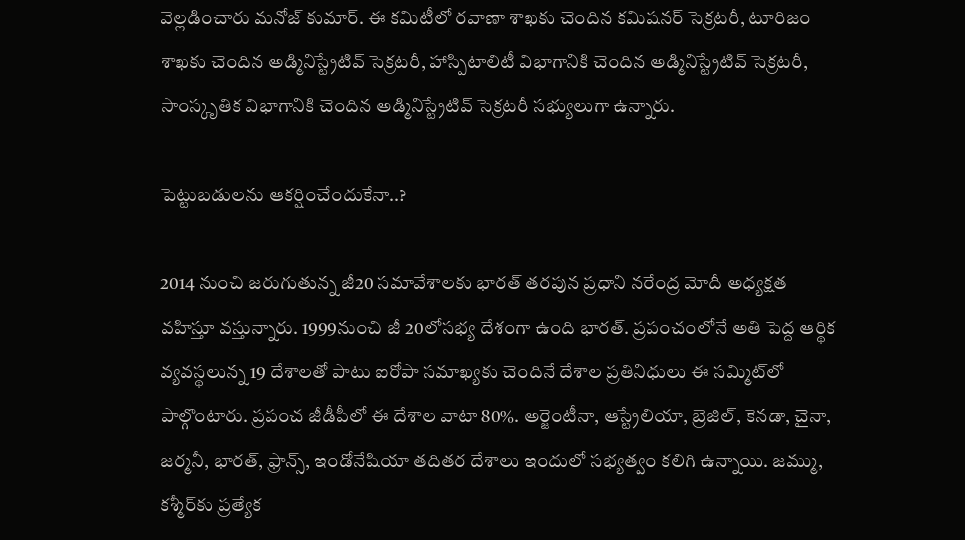వెల్లడించారు మనోజ్ కుమార్. ఈ కమిటీలో రవాణా శాఖకు చెందిన కమిషనర్ సెక్రటరీ, టూరిజం శాఖకు చెందిన అడ్మినిస్ట్రేటివ్ సెక్రటరీ, హాస్పిటాలిటీ విభాగానికి చెందిన అడ్మినిస్ట్రేటివ్ సెక్రటరీ, సాంస్కృతిక విభాగానికి చెందిన అడ్మినిస్ట్రేటివ్ సెక్రటరీ సభ్యులుగా ఉన్నారు.

పెట్టుబడులను ఆకర్షించేందుకేనా..?

2014 నుంచి జరుగుతున్న జీ20 సమావేశాలకు భారత్ తరపున ప్రధాని నరేంద్ర మోదీ అధ్యక్షత వహిస్తూ వస్తున్నారు. 1999నుంచి జీ 20లోసభ్య దేశంగా ఉంది భారత్. ప్రపంచంలోనే అతి పెద్ద ఆర్థిక వ్యవస్థలున్న 19 దేశాలతో పాటు ఐరోపా సమాఖ్యకు చెందినే దేశాల ప్రతినిధులు ఈ సమ్మిట్‌లో పాల్గొంటారు. ప్రపంచ జీడీపీలో ఈ దేశాల వాటా 80%. అర్జెంటీనా, ఆస్ట్రేలియా, బ్రెజిల్, కెనడా, చైనా, జర్మనీ, భారత్, ఫ్రాన్స్, ఇండోనేషియా తదితర దేశాలు ఇందులో సభ్యత్వం కలిగి ఉన్నాయి. జమ్ము, కశ్మీర్‌కు ప్రత్యేక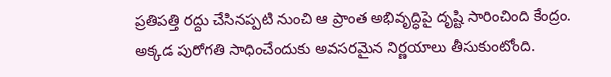ప్రతిపత్తి రద్దు చేసినప్పటి నుంచి ఆ ప్రాంత అభివృద్ధిపై దృష్టి సారించింది కేంద్రం. అక్కడ పురోగతి సాధించేందుకు అవసరమైన నిర్ణయాలు తీసుకుంటోంది.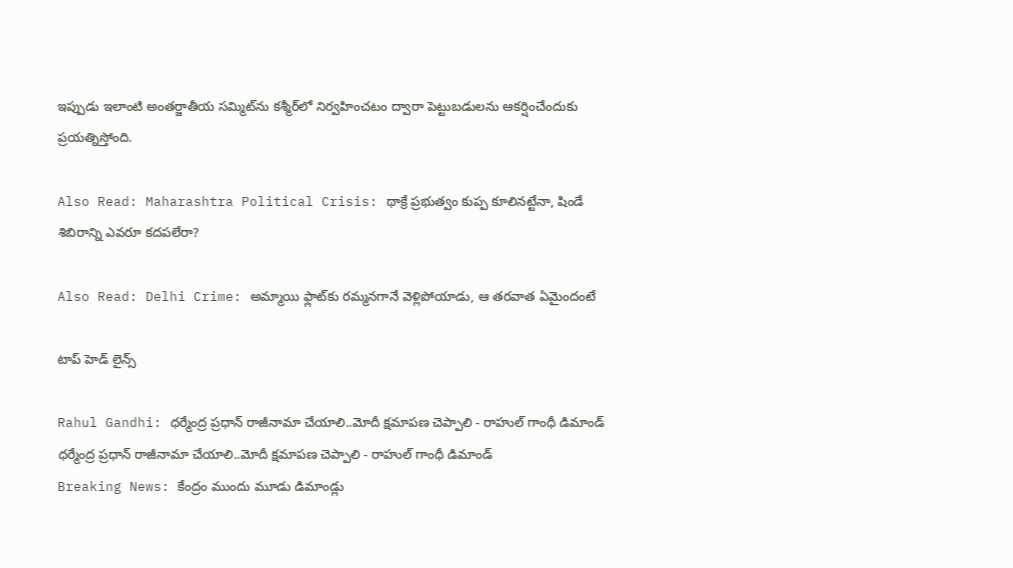ఇప్పుడు ఇలాంటి అంతర్జాతీయ సమ్మిట్‌ను కశ్మీర్‌లో నిర్వహించటం ద్వారా పెట్టుబడులను ఆకర్షించేందుకు ప్రయత్నిస్తోంది.

Also Read: Maharashtra Political Crisis: థాక్రే ప్రభుత్వం కుప్ప కూలినట్టేనా, షిండే శిబిరాన్ని ఎవరూ కదపలేరా?

Also Read: Delhi Crime: అమ్మాయి ఫ్లాట్‌కు రమ్మనగానే వెళ్లిపోయాడు, ఆ తరవాత ఏమైందంటే

టాప్ హెడ్ లైన్స్

Rahul Gandhi: ధర్మేంద్ర ప్రధాన్ రాజీనామా చేయాలి..మోదీ క్షమాపణ చెప్పాలి - రాహుల్ గాంధీ డిమాండ్
ధర్మేంద్ర ప్రధాన్ రాజీనామా చేయాలి..మోదీ క్షమాపణ చెప్పాలి - రాహుల్ గాంధీ డిమాండ్
Breaking News: కేంద్రం ముందు మూడు డిమాండ్లు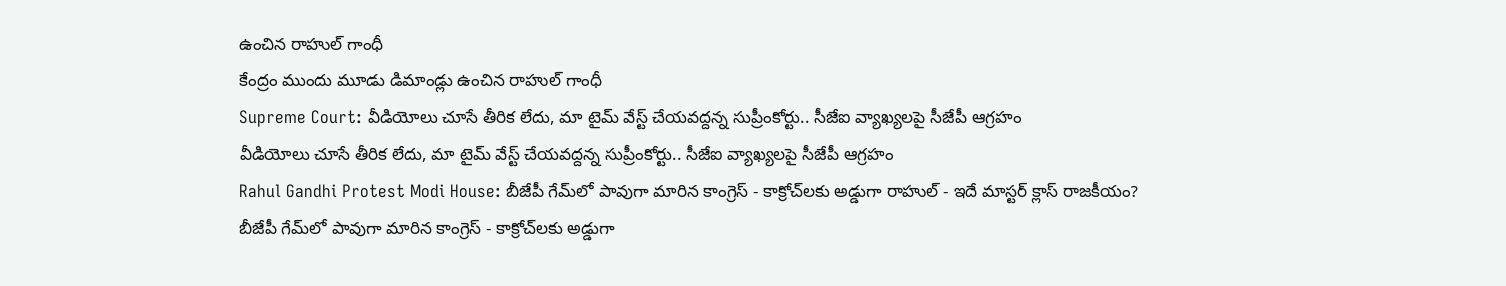ఉంచిన రాహుల్ గాంధీ
కేంద్రం ముందు మూడు డిమాండ్లు ఉంచిన రాహుల్ గాంధీ
Supreme Court: వీడియోలు చూసే తీరిక లేదు, మా టైమ్ వేస్ట్ చేయవద్దన్న సుప్రీంకోర్టు.. సీజేఐ వ్యాఖ్యలపై సీజేపీ ఆగ్రహం
వీడియోలు చూసే తీరిక లేదు, మా టైమ్ వేస్ట్ చేయవద్దన్న సుప్రీంకోర్టు.. సీజేఐ వ్యాఖ్యలపై సీజేపీ ఆగ్రహం
Rahul Gandhi Protest Modi House: బీజేపీ గేమ్‌లో పావుగా మారిన కాంగ్రెస్ - కాక్రోచ్‌లకు అడ్డుగా రాహుల్ - ఇదే మాస్టర్ క్లాస్ రాజకీయం?
బీజేపీ గేమ్‌లో పావుగా మారిన కాంగ్రెస్ - కాక్రోచ్‌లకు అడ్డుగా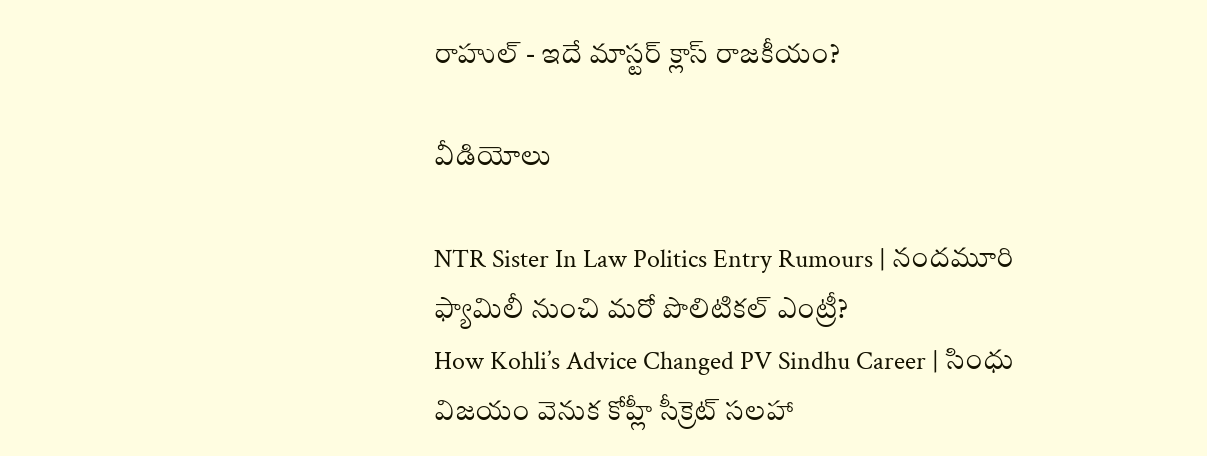రాహుల్ - ఇదే మాస్టర్ క్లాస్ రాజకీయం?

వీడియోలు

NTR Sister In Law Politics Entry Rumours | నందమూరి ఫ్యామిలీ నుంచి మరో పొలిటికల్ ఎంట్రీ?
How Kohli’s Advice Changed PV Sindhu Career | సింధు విజయం వెనుక కోహ్లీ సీక్రెట్ సలహా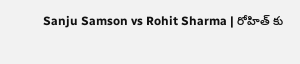Sanju Samson vs Rohit Sharma | రోహిత్ కు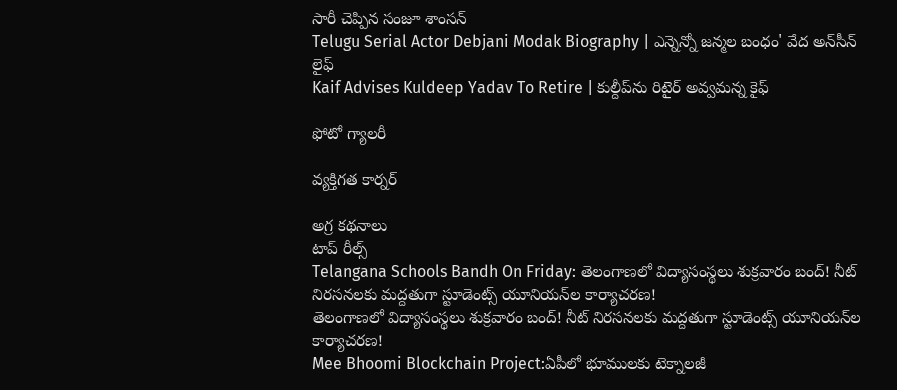సారీ చెప్పిన సంజూ శాంస‌న్
Telugu Serial Actor Debjani Modak Biography | ఎన్నెన్నో జన్మల బంధం' వేద అన్‌సీన్ లైఫ్
Kaif Advises Kuldeep Yadav To Retire | కుల్దీప్‌ను రిటైర్ అవ్వమన్న కైఫ్

ఫోటో గ్యాలరీ

వ్యక్తిగత కార్నర్

అగ్ర కథనాలు
టాప్ రీల్స్
Telangana Schools Bandh On Friday: తెలంగాణలో విద్యాసంస్థలు శుక్రవారం బంద్‌! నీట్‌ నిరసనలకు మద్దతుగా స్టూడెంట్స్ యూనియన్‌ల కార్యాచరణ!
తెలంగాణలో విద్యాసంస్థలు శుక్రవారం బంద్‌! నీట్‌ నిరసనలకు మద్దతుగా స్టూడెంట్స్ యూనియన్‌ల కార్యాచరణ!
Mee Bhoomi Blockchain Project:ఏపీలో భూములకు టెక్నాలజీ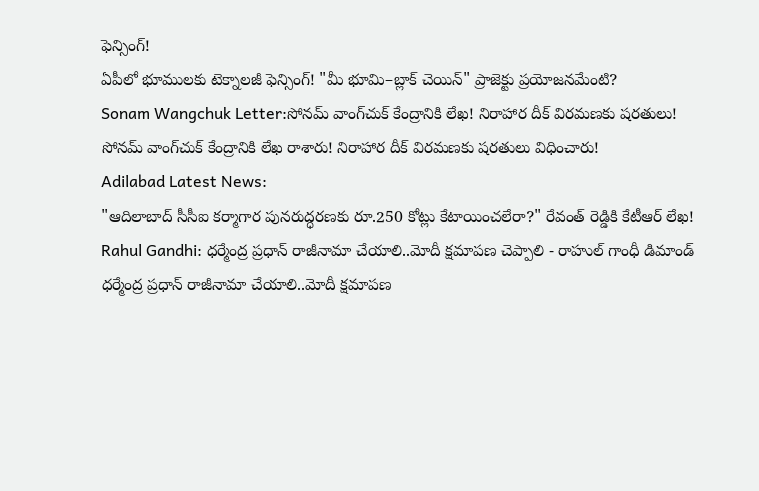ఫెన్సింగ్‌!
ఏపీలో భూములకు టెక్నాలజీ ఫెన్సింగ్‌! "మీ భూమి–బ్లాక్‌ చెయిన్" ప్రాజెక్టు ప్రయోజనమేంటి?
Sonam Wangchuk Letter:సోనమ్‌ వాంగ్‌చుక్‌ కేంద్రానికి లేఖ! నిరాహార దీక్ విరమణకు షరతులు!
సోనమ్‌ వాంగ్‌చుక్‌ కేంద్రానికి లేఖ రాశారు! నిరాహార దీక్ విరమణకు షరతులు విధించారు!
Adilabad Latest News:
"ఆదిలాబాద్‌ సీసీఐ కర్మాగార పునరుద్ధరణకు రూ.250 కోట్లు కేటాయించలేరా?" రేవంత్ రెడ్డికి కేటీఆర్ లేఖ!
Rahul Gandhi: ధర్మేంద్ర ప్రధాన్ రాజీనామా చేయాలి..మోదీ క్షమాపణ చెప్పాలి - రాహుల్ గాంధీ డిమాండ్
ధర్మేంద్ర ప్రధాన్ రాజీనామా చేయాలి..మోదీ క్షమాపణ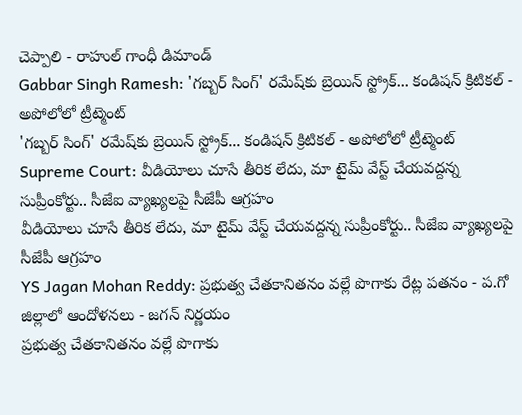చెప్పాలి - రాహుల్ గాంధీ డిమాండ్
Gabbar Singh Ramesh: 'గబ్బర్ సింగ్' రమేష్‌కు బ్రెయిన్ స్ట్రోక్... కండిషన్ క్రిటికల్ - అపోలోలో ట్రీట్మెంట్
'గబ్బర్ సింగ్' రమేష్‌కు బ్రెయిన్ స్ట్రోక్... కండిషన్ క్రిటికల్ - అపోలోలో ట్రీట్మెంట్
Supreme Court: వీడియోలు చూసే తీరిక లేదు, మా టైమ్ వేస్ట్ చేయవద్దన్న సుప్రీంకోర్టు.. సీజేఐ వ్యాఖ్యలపై సీజేపీ ఆగ్రహం
వీడియోలు చూసే తీరిక లేదు, మా టైమ్ వేస్ట్ చేయవద్దన్న సుప్రీంకోర్టు.. సీజేఐ వ్యాఖ్యలపై సీజేపీ ఆగ్రహం
YS Jagan Mohan Reddy: ప్రభుత్వ చేతకానితనం వల్లే పొగాకు రేట్ల పతనం - ప.గో జిల్లాలో ఆందోళనలు - జగన్ నిర్ణయం
ప్రభుత్వ చేతకానితనం వల్లే పొగాకు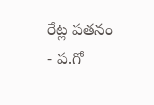రేట్ల పతనం - ప.గో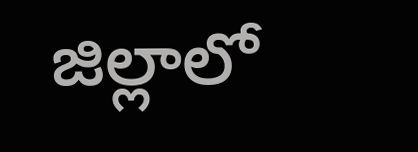జిల్లాలో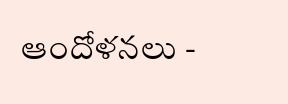ఆందోళనలు -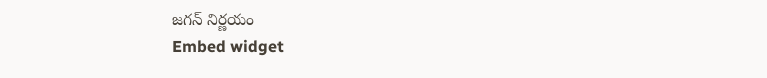జగన్ నిర్ణయం
Embed widget